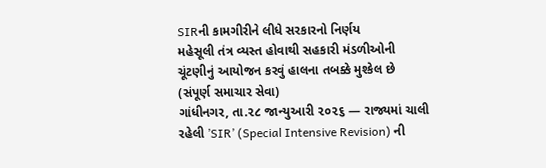SIRની કામગીરીને લીધે સરકારનો નિર્ણય
મહેસૂલી તંત્ર વ્યસ્ત હોવાથી સહકારી મંડળીઓની ચૂંટણીનું આયોજન કરવું હાલના તબક્કે મુશ્કેલ છે
(સંપૂર્ણ સમાચાર સેવા)
ગાંધીનગર, તા.૨૮ જાન્યુઆરી ૨૦૨૬ — રાજ્યમાં ચાલી રહેલી ’SIR’ (Special Intensive Revision) ની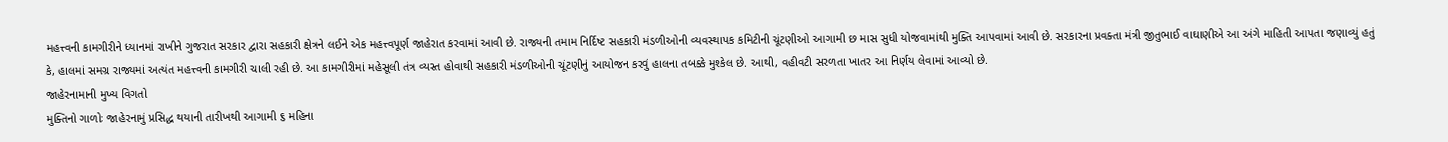મહત્ત્વની કામગીરીને ધ્યાનમાં રાખીને ગુજરાત સરકાર દ્વારા સહકારી ક્ષેત્રને લઈને એક મહત્ત્વપૂર્ણ જાહેરાત કરવામાં આવી છે. રાજ્યની તમામ નિર્દિષ્ટ સહકારી મંડળીઓની વ્યવસ્થાપક કમિટીની ચૂંટણીઓ આગામી છ માસ સુધી યોજવામાંથી મુક્તિ આપવામાં આવી છે. સરકારના પ્રવક્તા મંત્રી જીતુભાઈ વાઘાણીએ આ અંગે માહિતી આપતા જણાવ્યું હતું કે, હાલમાં સમગ્ર રાજ્યમાં અત્યંત મહત્ત્વની કામગીરી ચાલી રહી છે. આ કામગીરીમાં મહેસૂલી તંત્ર વ્યસ્ત હોવાથી સહકારી મંડળીઓની ચૂંટણીનું આયોજન કરવું હાલના તબક્કે મુશ્કેલ છે. આથી, વહીવટી સરળતા ખાતર આ નિર્ણય લેવામાં આવ્યો છે.
જાહેરનામાની મુખ્ય વિગતો
મુક્તિનો ગાળોઃ જાહેરનામું પ્રસિદ્ધ થયાની તારીખથી આગામી ૬ મહિના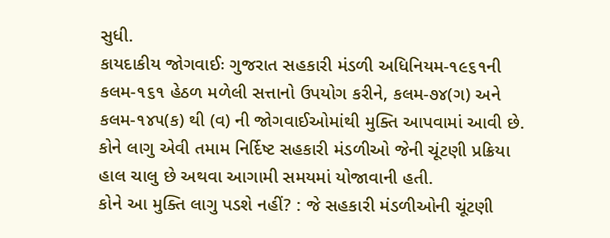સુધી.
કાયદાકીય જોગવાઈઃ ગુજરાત સહકારી મંડળી અધિનિયમ-૧૯૬૧ની કલમ-૧૬૧ હેઠળ મળેલી સત્તાનો ઉપયોગ કરીને, કલમ-૭૪(ગ) અને કલમ-૧૪૫(ક) થી (વ) ની જોગવાઈઓમાંથી મુક્તિ આપવામાં આવી છે.
કોને લાગુ એવી તમામ નિર્દિષ્ટ સહકારી મંડળીઓ જેની ચૂંટણી પ્રક્રિયા હાલ ચાલુ છે અથવા આગામી સમયમાં યોજાવાની હતી.
કોને આ મુક્તિ લાગુ પડશે નહીં? : જે સહકારી મંડળીઓની ચૂંટણી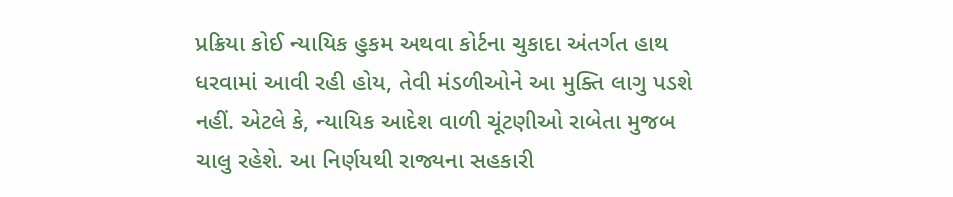પ્રક્રિયા કોઈ ન્યાયિક હુકમ અથવા કોર્ટના ચુકાદા અંતર્ગત હાથ ધરવામાં આવી રહી હોય, તેવી મંડળીઓને આ મુક્તિ લાગુ પડશે નહીં. એટલે કે, ન્યાયિક આદેશ વાળી ચૂંટણીઓ રાબેતા મુજબ ચાલુ રહેશે. આ નિર્ણયથી રાજ્યના સહકારી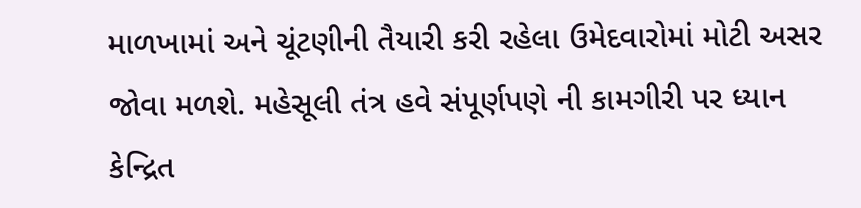માળખામાં અને ચૂંટણીની તૈયારી કરી રહેલા ઉમેદવારોમાં મોટી અસર જોવા મળશે. મહેસૂલી તંત્ર હવે સંપૂર્ણપણે ની કામગીરી પર ધ્યાન કેન્દ્રિત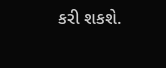કરી શકશે.